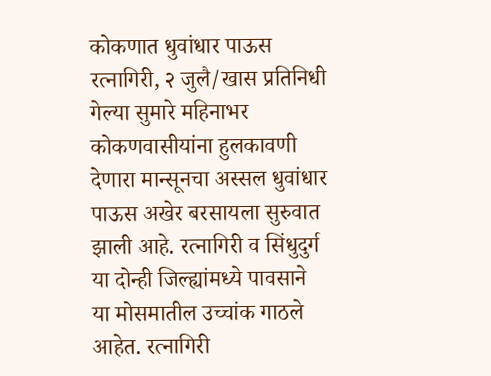कोकणात धुवांधार पाऊस
रत्नागिरी, २ जुलै/खास प्रतिनिधी
गेल्या सुमारे महिनाभर कोकणवासीयांना हुलकावणी देणारा मान्सूनचा अस्सल धुवांधार पाऊस अखेर बरसायला सुरुवात झाली आहे. रत्नागिरी व सिंधुदुर्ग या दोन्ही जिल्ह्यांमध्ये पावसाने या मोसमातील उच्चांक गाठले आहेत. रत्नागिरी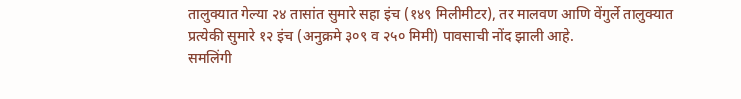तालुक्यात गेल्या २४ तासांत सुमारे सहा इंच (१४९ मिलीमीटर), तर मालवण आणि वेंगुर्ले तालुक्यात प्रत्येकी सुमारे १२ इंच (अनुक्रमे ३०९ व २५० मिमी) पावसाची नोंद झाली आहे.
समलिंगी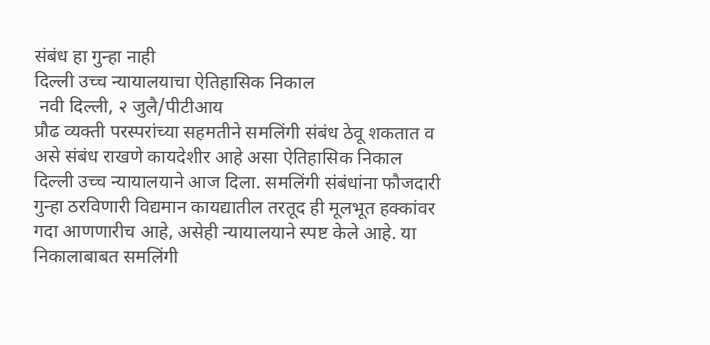संबंध हा गुन्हा नाही
दिल्ली उच्च न्यायालयाचा ऐतिहासिक निकाल
 नवी दिल्ली, २ जुलै/पीटीआय
प्रौढ व्यक्ती परस्परांच्या सहमतीने समलिंगी संबंध ठेवू शकतात व असे संबंध राखणे कायदेशीर आहे असा ऐतिहासिक निकाल दिल्ली उच्च न्यायालयाने आज दिला. समलिंगी संबंधांना फौजदारी गुन्हा ठरविणारी विद्यमान कायद्यातील तरतूद ही मूलभूत हक्कांवर गदा आणणारीच आहे, असेही न्यायालयाने स्पष्ट केले आहे. या निकालाबाबत समलिंगी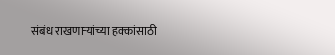संबंध राखणाऱ्यांच्या हक्कांसाठी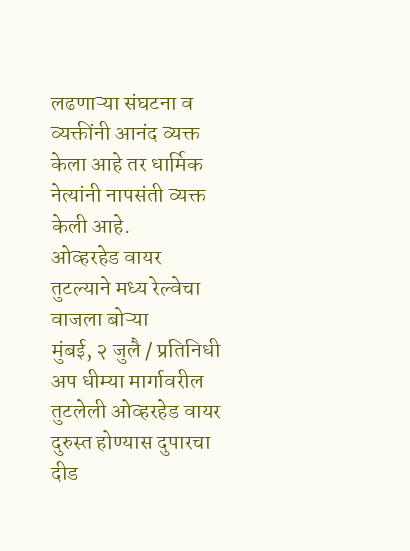लढणाऱ्या संघटना व व्यक्तींनी आनंद व्यक्त केला आहे तर धार्मिक नेत्यांनी नापसंती व्यक्त केली आहे.
ओव्हरहेड वायर तुटल्याने मध्य रेल्वेचा वाजला बोऱ्या
मुंबई, २ जुलै / प्रतिनिधी
अप धीम्या मार्गावरील तुटलेली ओव्हरहेड वायर दुरुस्त होण्यास दुपारचा दीड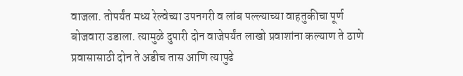वाजला. तोपर्यंत मध्य रेल्वेच्या उपनगरी व लांब पल्ल्याच्या वाहतुकीचा पूर्ण बोजवारा उडाला. त्यामुळे दुपारी दोन वाजेपर्यंत लाखो प्रवाशांना कल्याण ते ठाणे प्रवासासाठी दोन ते अडीच तास आणि त्यापुढे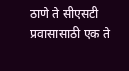ठाणे ते सीएसटी प्रवासासाठी एक ते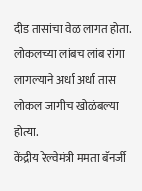दीड तासांचा वेळ लागत होता. लोकलच्या लांबच लांब रांगा लागल्याने अर्धा अर्धा तास लोकल जागीच खोळंबल्या होत्या.
केंद्रीय रेल्वेमंत्री ममता बॅनर्जी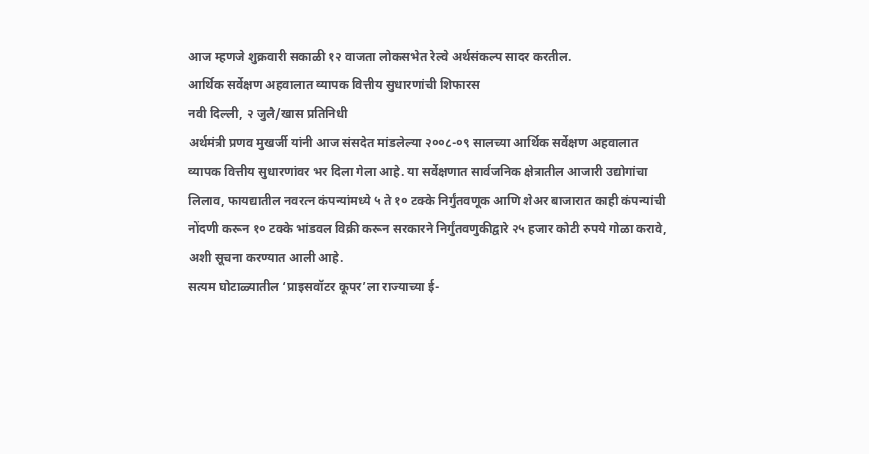आज म्हणजे शुक्रवारी सकाळी १२ वाजता लोकसभेत रेल्वे अर्थसंकल्प सादर करतील.
आर्थिक सर्वेक्षण अहवालात व्यापक वित्तीय सुधारणांची शिफारस
नवी दिल्ली, २ जुलै/खास प्रतिनिधी
अर्थमंत्री प्रणव मुखर्जी यांनी आज संसदेत मांडलेल्या २००८-०९ सालच्या आर्थिक सर्वेक्षण अहवालात व्यापक वित्तीय सुधारणांवर भर दिला गेला आहे. या सर्वेक्षणात सार्वजनिक क्षेत्रातील आजारी उद्योगांचा लिलाव, फायद्यातील नवरत्न कंपन्यांमध्ये ५ ते १० टक्के निर्गुंतवणूक आणि शेअर बाजारात काही कंपन्यांची नोंदणी करून १० टक्के भांडवल विक्री करून सरकारने निर्गुंतवणुकीद्वारे २५ हजार कोटी रुपये गोळा करावे, अशी सूचना करण्यात आली आहे.
सत्यम घोटाळ्यातील ‘प्राइसवॉटर कूपर’ला राज्याच्या ई-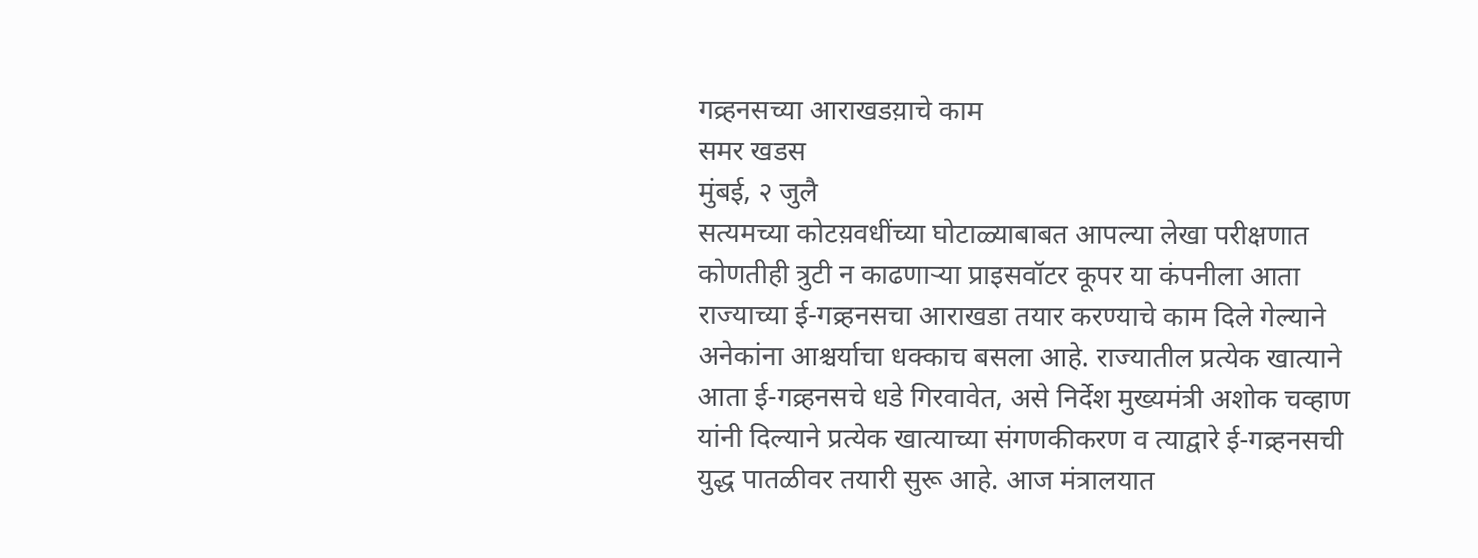गव्र्हनसच्या आराखडय़ाचे काम
समर खडस
मुंबई, २ जुलै
सत्यमच्या कोटय़वधींच्या घोटाळ्याबाबत आपल्या लेखा परीक्षणात कोणतीही त्रुटी न काढणाऱ्या प्राइसवॉटर कूपर या कंपनीला आता राज्याच्या ई-गव्र्हनसचा आराखडा तयार करण्याचे काम दिले गेल्याने अनेकांना आश्चर्याचा धक्काच बसला आहे. राज्यातील प्रत्येक खात्याने आता ई-गव्र्हनसचे धडे गिरवावेत, असे निर्देश मुख्यमंत्री अशोक चव्हाण यांनी दिल्याने प्रत्येक खात्याच्या संगणकीकरण व त्याद्वारे ई-गव्र्हनसची युद्ध पातळीवर तयारी सुरू आहे. आज मंत्रालयात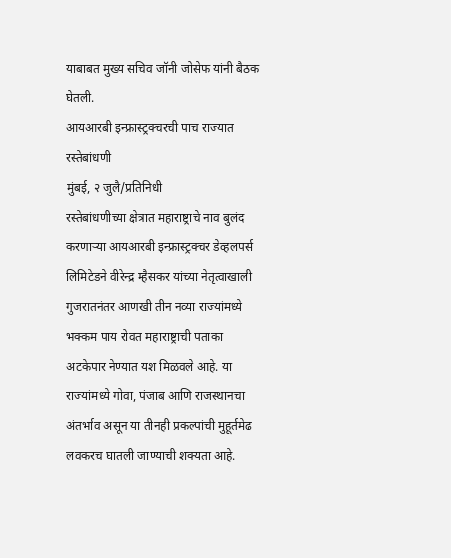याबाबत मुख्य सचिव जॉनी जोसेफ यांनी बैठक घेतली.
आयआरबी इन्फ्रास्ट्रक्चरची पाच राज्यात रस्तेबांधणी
मुंबई, २ जुलै/प्रतिनिधी
रस्तेबांधणीच्या क्षेत्रात महाराष्ट्राचे नाव बुलंद करणाऱ्या आयआरबी इन्फ्रास्ट्रक्चर डेव्हलपर्स लिमिटेडने वीरेन्द्र म्हैसकर यांच्या नेतृत्वाखाली गुजरातनंतर आणखी तीन नव्या राज्यांमध्ये भक्कम पाय रोवत महाराष्ट्राची पताका अटकेपार नेण्यात यश मिळवले आहे. या राज्यांमध्ये गोवा, पंजाब आणि राजस्थानचा अंतर्भाव असून या तीनही प्रकल्पांची मुहूर्तमेढ लवकरच घातली जाण्याची शक्यता आहे.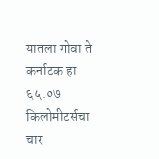यातला गोवा ते कर्नाटक हा ६५.०७ किलोमीटर्सचा चार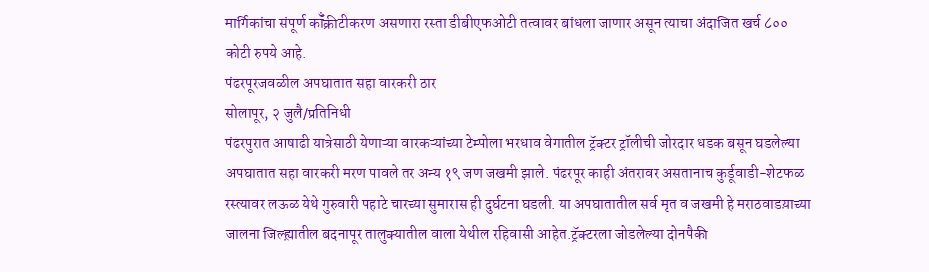मार्गिकांचा संपूर्ण कॉँक्रीटीकरण असणारा रस्ता डीबीएफओटी तत्वावर बांधला जाणार असून त्याचा अंदाजित खर्च ८०० कोटी रुपये आहे.
पंढरपूरजवळील अपघातात सहा वारकरी ठार
सोलापूर, २ जुलै/प्रतिनिधी
पंढरपुरात आषाढी यात्रेसाठी येणाऱ्या वारकऱ्यांच्या टेम्पोला भरधाव वेगातील ट्रॅक्टर ट्रॉलीची जोरदार धडक बसून घडलेल्या अपघातात सहा वारकरी मरण पावले तर अन्य १९ जण जखमी झाले. पंढरपूर काही अंतरावर असतानाच कुर्डूवाडी-शेटफळ रस्त्यावर लऊळ येथे गुरुवारी पहाटे चारच्या सुमारास ही दुर्घटना घडली. या अपघातातील सर्व मृत व जखमी हे मराठवाडय़ाच्या जालना जिल्ह्य़ातील बदनापूर तालुक्यातील वाला येथील रहिवासी आहेत.ट्रॅक्टरला जोडलेल्या दोनपैकी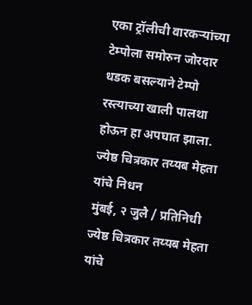एका ट्रॉलीची वारकऱ्यांच्या टेम्पोला समोरुन जोरदार धडक बसल्याने टेम्पो रस्त्याच्या खाली पालथा होऊन हा अपघात झाला.
ज्येष्ठ चित्रकार तय्यब मेहता यांचे निधन
मुंबई, २ जुलै / प्रतिनिधी
ज्येष्ठ चित्रकार तय्यब मेहता यांचे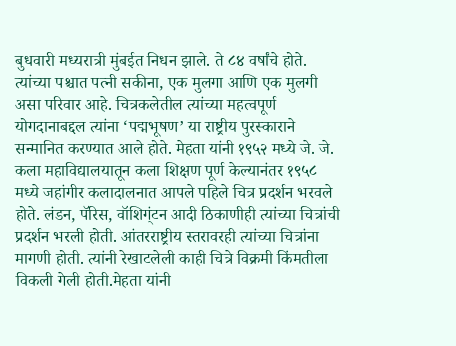बुधवारी मध्यरात्री मुंबईत निधन झाले. ते ८४ वर्षांचे होते. त्यांच्या पश्चात पत्नी सकीना, एक मुलगा आणि एक मुलगी असा परिवार आहे. चित्रकलेतील त्यांच्या महत्वपूर्ण योगदानाबद्दल त्यांना ‘पद्मभूषण’ या राष्ट्रीय पुरस्काराने सन्मानित करण्यात आले होते. मेहता यांनी १९५२ मध्ये जे. जे. कला महाविद्यालयातून कला शिक्षण पूर्ण केल्यानंतर १९५८ मध्ये जहांगीर कलादालनात आपले पहिले चित्र प्रदर्शन भरवले होते. लंडन, पॅरिस, वॉशिग्ंटन आदी ठिकाणीही त्यांच्या चित्रांची प्रदर्शन भरली होती. आंतरराष्ट्रीय स्तरावरही त्यांच्या चित्रांना मागणी होती. त्यांनी रेखाटलेली काही चित्रे विक्रमी किंमतीला विकली गेली होती.मेहता यांनी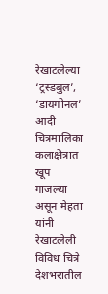रेखाटलेल्या ‘ट्रस्डबुल’, ‘डायगोनल’ आदी चित्रमालिका कलाक्षेत्रात खूप गाजल्या असून मेहता यांनी रेखाटलेली विविध चित्रे देशभरातील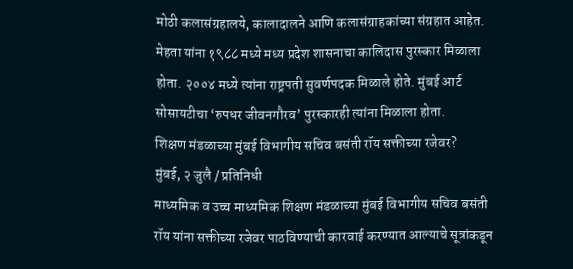मोठी कलासंग्रहालये, कालादालने आणि कलासंग्राहकांच्या संग्रहात आहेत. मेहता यांना १९८८ मध्ये मध्य प्रदेश शासनाचा कालिदास पुरस्कार मिळाला होता. २००४ मध्ये त्यांना राष्ट्रपती सुवर्णपदक मिळाले होते. मुंबई आर्ट सोसायटीचा ‘रुपधर जीवनगौरव’ पुरस्कारही त्यांना मिळाला होता.
शिक्षण मंडळाच्या मुंबई विभागीय सचिव बसंती रॉय सक्तीच्या रजेवर?
मुंबई, २ जुलै / प्रतिनिधी
माध्यमिक व उच्च माध्यमिक शिक्षण मंडळाच्या मुंबई विभागीय सचिव बसंती रॉय यांना सक्तीच्या रजेवर पाठविण्याची कारवाई करण्यात आल्याचे सूत्रांकडून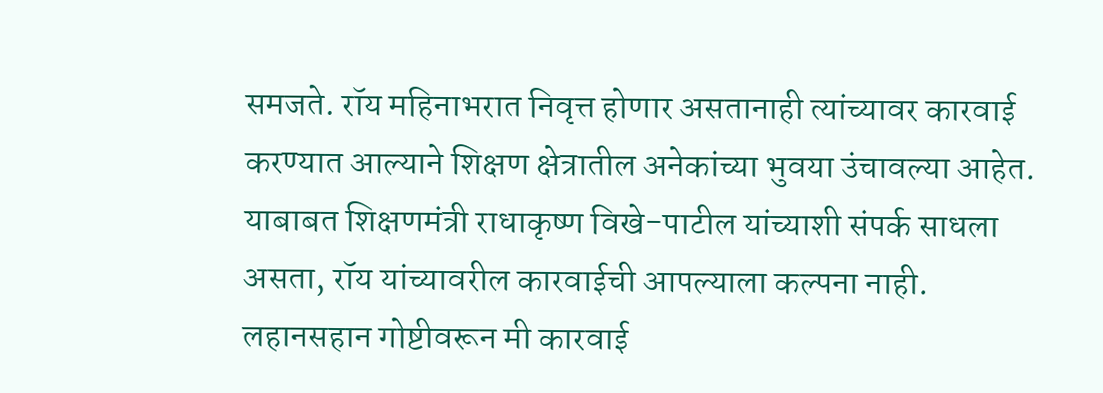समजते. रॉय महिनाभरात निवृत्त होणार असतानाही त्यांच्यावर कारवाई करण्यात आल्याने शिक्षण क्षेत्रातील अनेकांच्या भुवया उंचावल्या आहेत. याबाबत शिक्षणमंत्री राधाकृष्ण विखे-पाटील यांच्याशी संपर्क साधला असता, रॉय यांच्यावरील कारवाईची आपल्याला कल्पना नाही. लहानसहान गोष्टीवरून मी कारवाई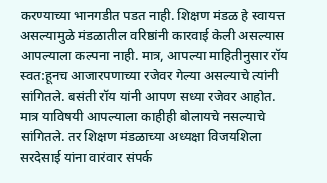करण्याच्या भानगडीत पडत नाही. शिक्षण मंडळ हे स्वायत्त असल्यामुळे मंडळातील वरिष्ठांनी कारवाई केली असल्यास आपल्याला कल्पना नाही. मात्र, आपल्या माहितीनुसार रॉय स्वत:हूनच आजारपणाच्या रजेवर गेल्या असल्याचे त्यांनी सांगितले. बसंती रॉय यांनी आपण सध्या रजेवर आहोत. मात्र याविषयी आपल्याला काहीही बोलायचे नसल्याचे सांगितले. तर शिक्षण मंडळाच्या अध्यक्षा विजयशिला सरदेसाई यांना वारंवार संपर्क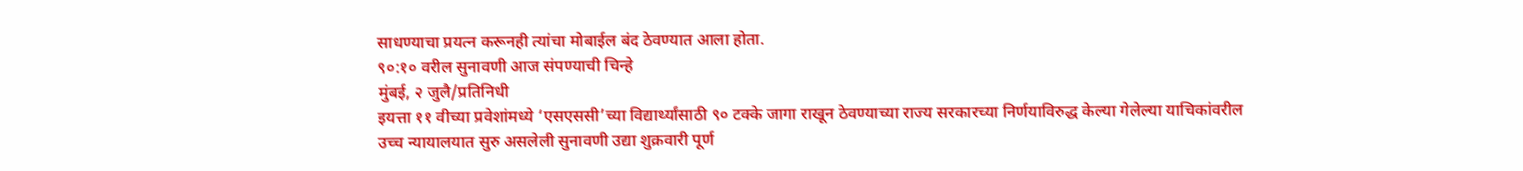साधण्याचा प्रयत्न करूनही त्यांचा मोबाईल बंद ठेवण्यात आला होता.
९०:१० वरील सुनावणी आज संपण्याची चिन्हे
मुंबई, २ जुलै/प्रतिनिधी
इयत्ता ११ वीच्या प्रवेशांमध्ये ‘एसएससी’च्या विद्यार्थ्यांसाठी ९० टक्के जागा राखून ठेवण्याच्या राज्य सरकारच्या निर्णयाविरुद्ध केल्या गेलेल्या याचिकांवरील उच्च न्यायालयात सुरु असलेली सुनावणी उद्या शुक्रवारी पूर्ण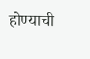होण्याची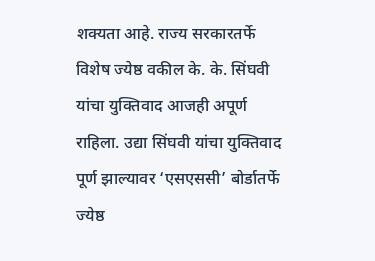शक्यता आहे. राज्य सरकारतर्फे विशेष ज्येष्ठ वकील के. के. सिंघवी यांचा युक्तिवाद आजही अपूर्ण राहिला. उद्या सिंघवी यांचा युक्तिवाद पूर्ण झाल्यावर ‘एसएससी’ बोर्डातर्फे ज्येष्ठ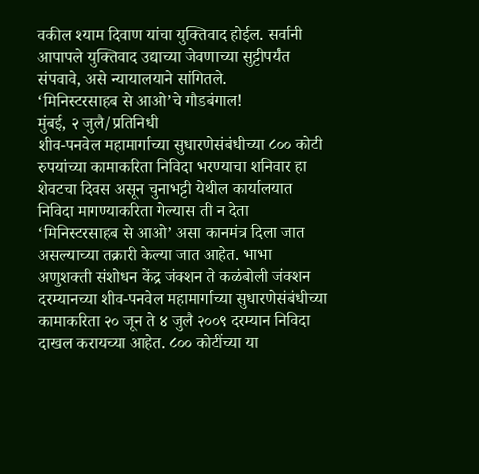वकील श्याम दिवाण यांचा युक्तिवाद होईल. सर्वानी आपापले युक्तिवाद उद्याच्या जेवणाच्या सुट्टीपर्यंत संपवावे, असे न्यायालयाने सांगितले.
‘मिनिस्टरसाहब से आओ’चे गौडबंगाल!
मुंबई, २ जुलै/प्रतिनिधी
शीव-पनवेल महामार्गाच्या सुधारणेसंबंधीच्या ८०० कोटी रुपयांच्या कामाकरिता निविदा भरण्याचा शनिवार हा शेवटचा दिवस असून चुनाभट्टी येथील कार्यालयात निविदा मागण्याकरिता गेल्यास ती न देता ‘मिनिस्टरसाहब से आओ’ असा कानमंत्र दिला जात असल्याच्या तक्रारी केल्या जात आहेत. भाभा अणुशक्ती संशोधन केंद्र जंक्शन ते कळंबोली जंक्शन दरम्यानच्या शीव-पनवेल महामार्गाच्या सुधारणेसंबंधीच्या कामाकरिता २० जून ते ४ जुलै २००९ दरम्यान निविदा दाखल करायच्या आहेत. ८०० कोटींच्या या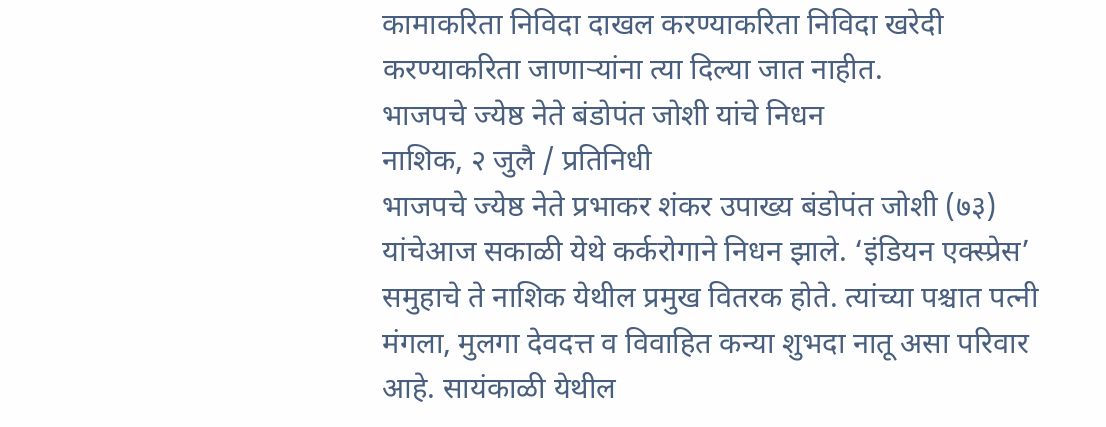कामाकरिता निविदा दाखल करण्याकरिता निविदा खरेदी करण्याकरिता जाणाऱ्यांना त्या दिल्या जात नाहीत.
भाजपचे ज्येष्ठ नेते बंडोपंत जोशी यांचे निधन
नाशिक, २ जुलै / प्रतिनिधी
भाजपचे ज्येष्ठ नेते प्रभाकर शंकर उपाख्य बंडोपंत जोशी (७३) यांचेआज सकाळी येथे कर्करोगाने निधन झाले. ‘इंडियन एक्स्प्रेस’ समुहाचे ते नाशिक येथील प्रमुख वितरक होते. त्यांच्या पश्चात पत्नी मंगला, मुलगा देवदत्त व विवाहित कन्या शुभदा नातू असा परिवार आहे. सायंकाळी येथील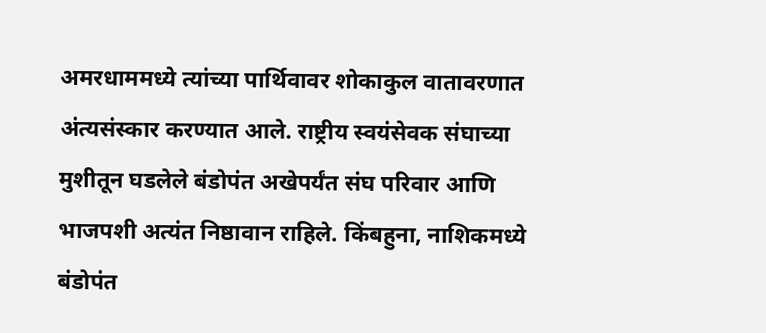अमरधाममध्ये त्यांच्या पार्थिवावर शोकाकुल वातावरणात अंत्यसंस्कार करण्यात आले. राष्ट्रीय स्वयंसेवक संघाच्या मुशीतून घडलेले बंडोपंत अखेपर्यंत संघ परिवार आणि भाजपशी अत्यंत निष्ठावान राहिले. किंबहुना, नाशिकमध्ये बंडोपंत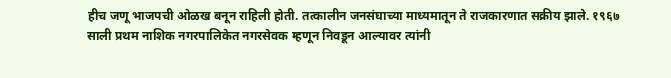हीच जणू भाजपची ओळख बनून राहिली होती. तत्कालीन जनसंघाच्या माध्यमातून ते राजकारणात सक्रीय झाले. १९६७ साली प्रथम नाशिक नगरपालिकेत नगरसेवक म्हणून निवडून आल्यावर त्यांनी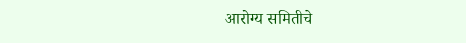आरोग्य समितीचे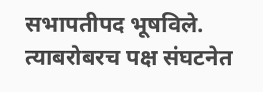सभापतीपद भूषविले. त्याबरोबरच पक्ष संघटनेत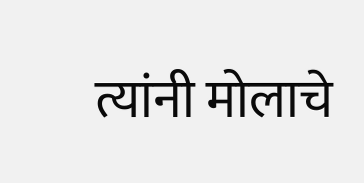त्यांनी मोलाचे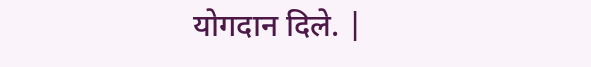योगदान दिले. |